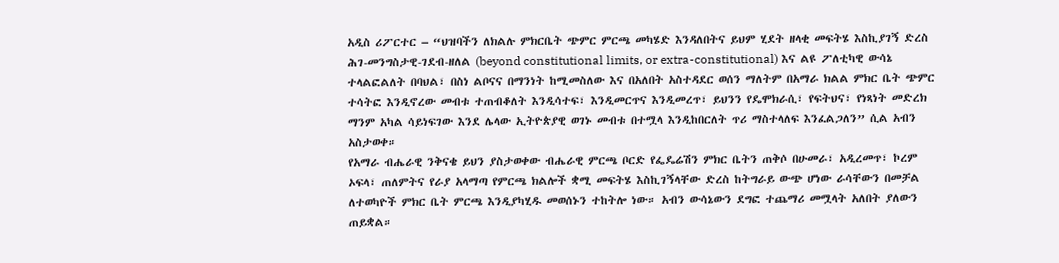አዲስ ሪፖርተር – “ህዝባችን ለክልሉ ምክርቤት ጭምር ምርጫ መካሄድ እንዳለበትና ይህም ሂደት ዘላቂ መፍትሄ እስኪያገኝ ድረስ ሕገ-መንግስታዊ-ገደብ-ዘለል (beyond constitutional limits, or extra-constitutional) እና ልዩ ፖለቲካዊ ውሳኔ ተላልፎልለት በባህል፣ በስነ ልቦናና በማንነት ከሚመስለው እና በአለበት አስተዳደር ወሰን ማለትም በአማራ ክልል ምክር ቤት ጭምር ተሳትፎ እንዲኖረው መብቱ ተጠብቆለት እንዲሳተፍ፣ እንዲመርጥና እንዲመረጥ፣ ይህንን የዴሞክራሲ፣ የፍትህና፣ የነጻነት መድረክ ማንም አካል ሳይነፍገው እንደ ሌላው ኢትዮጵያዊ ወገኑ መብቱ በተሟላ እንዲከበርለት ጥሪ ማስተላለፍ እንፈልጋለን” ሲል አብን አስታወቀ።
የአማራ ብሔራዊ ንቅናቄ ይህን ያስታወቀው ብሔራዊ ምርጫ ቦርድ የፌዴሬሽን ምክር ቤትን ጠቅሶ በሁመራ፣ አዲረመጥ፣ ኮረም ኦፍላ፣ ጠለምትና የራያ አላማጣ የምርጫ ክልሎች ቋሚ መፍትሄ እስኪገኝላቸው ድረስ ከትግራይ ውጭ ሆነው ራሳቸውን በመቻል ለተወካዮች ምክር ቤት ምርጫ እንዲያካሂዱ መወሰኑን ተከትሎ ነው። አብን ውሳኔውን ደግፎ ተጨማሪ መሟላት አለበት ያለውን ጠይቋል።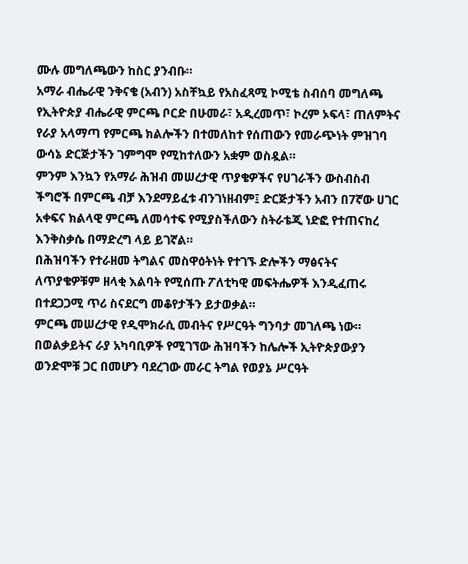ሙሉ መግለጫውን ከስር ያንብቡ።
አማራ ብሔራዊ ንቅናቄ (አብን) አስቸኳይ የአስፈጻሚ ኮሚቴ ስብሰባ መግለጫ
የኢትዮጵያ ብሔራዊ ምርጫ ቦርድ በሁመራ፣ አዲረመጥ፣ ኮረም ኦፍላ፣ ጠለምትና የራያ አላማጣ የምርጫ ክልሎችን በተመለከተ የሰጠውን የመራጭነት ምዝገባ ውሳኔ ድርጅታችን ገምግሞ የሚከተለውን አቋም ወስዷል።
ምንም እንኳን የአማራ ሕዝብ መሠረታዊ ጥያቄዎችና የሀገራችን ውስብስብ ችግሮች በምርጫ ብቻ እንደማይፈቱ ብንገነዘብም፤ ድርጅታችን አብን በ7ኛው ሀገር አቀፍና ክልላዊ ምርጫ ለመሳተፍ የሚያስችለውን ስትራቴጂ ነድፎ የተጠናከረ እንቅስቃሴ በማድረግ ላይ ይገኛል።
በሕዝባችን የተራዘመ ትግልና መስዋዕትነት የተገኙ ድሎችን ማፅናትና ለጥያቄዎቹም ዘላቂ እልባት የሚሰጡ ፖለቲካዊ መፍትሔዎች እንዲፈጠሩ በተደጋጋሚ ጥሪ ስናደርግ መቆየታችን ይታወቃል።
ምርጫ መሠረታዊ የዲሞክራሲ መብትና የሥርዓት ግንባታ መገለጫ ነው። በወልቃይትና ራያ አካባቢዎች የሚገኘው ሕዝባችን ከሌሎች ኢትዮጵያውያን ወንድሞቹ ጋር በመሆን ባደረገው መራር ትግል የወያኔ ሥርዓት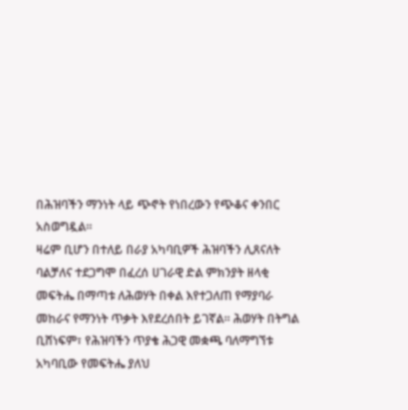በሕዝባችን ማንነት ላይ ጭኖት የነበረውን የጭቆና ቀንበር አስወግዷል።
ዛሬም ቢሆን በተለይ በራያ አካባቢዎች ሕዝባችን ሊጸናለት ባልቻለና ተደጋግሞ በፈረሰ ሀገራዊ ድል ምክንያት ዘላቂ መፍትሔ በማጣቱ ለሕወሃት በቀል እየተጋለጠ የማያባራ መከራና የማንነት ጥቃት እየደረሰበት ይገኛል። ሕወሃት በትግል ቢሸነፍም፣ የሕዝባችን ጥያቄ ሕጋዊ መቋጫ ባለማግኘቱ አካባቢው የመፍትሔ ያለህ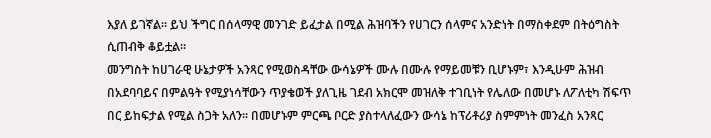እያለ ይገኛል። ይህ ችግር በሰላማዊ መንገድ ይፈታል በሚል ሕዝባችን የሀገርን ሰላምና አንድነት በማስቀደም በትዕግስት ሲጠብቅ ቆይቷል።
መንግስት ከሀገራዊ ሁኔታዎች አንጻር የሚወስዳቸው ውሳኔዎች ሙሉ በሙሉ የማይመቹን ቢሆኑም፣ እንዲሁም ሕዝብ በአደባባይና በምልዓት የሚያነሳቸውን ጥያቄወች ያለጊዜ ገደብ አክርሞ መዝለቅ ተገቢነት የሌለው በመሆኑ ለፖለቲካ ሽፍጥ በር ይከፍታል የሚል ስጋት አለን። በመሆኑም ምርጫ ቦርድ ያስተላለፈውን ውሳኔ ከፕሪቶሪያ ስምምነት መንፈስ አንጻር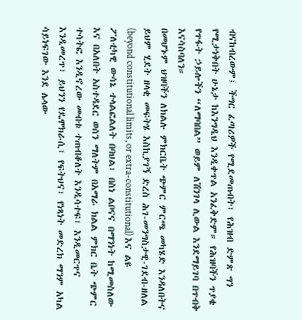ብናከብረውም፤ ችግር ፈጣሪዎች የሚደመጡበት፣ የሕዝብ ድምጽ ግን የሚታነቅበት ሁኔታ ከእንግዲህ እንዲቀጥል አንፈቅድም። የሕዝባችን ጥያቄ የጥፋት ኃይሎችን “ለማባበል” ወይም ለሽንገላ ሊውል እንደማይገባ በጥብቅ እናሳስባለን።
በመሆኑም ህዝባችን ለክልሉ ምክርቤት ጭምር ምርጫ መካሄድ እንዳለበትና ይህም ሂደት ዘላቂ መፍትሄ እስኪያገኝ ድረስ ሕገ-መንግስታዊ-ገደብ-ዘለል (beyond constitutional limits, or extra-constitutional) እና ልዩ ፖለቲካዊ ውሳኔ ተላልፎልለት በባህል፣ በስነ ልቦናና በማንነት ከሚመስለው እና በአለበት አስተዳደር ወሰን ማለትም በአማራ ክልል ምክር ቤት ጭምር ተሳትፎ እንዲኖረው መብቱ ተጠብቆለት እንዲሳተፍ፣ እንዲመርጥና እንዲመረጥ፣ ይህንን የዴሞክራሲ፣ የፍትህና፣ የነጻነት መድረክ ማንም አካል ሳይነፍገው እንደ ሌላው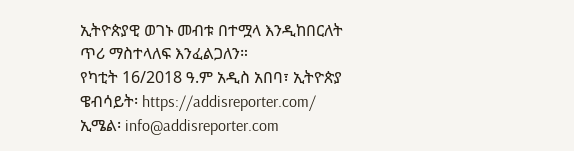ኢትዮጵያዊ ወገኑ መብቱ በተሟላ እንዲከበርለት ጥሪ ማስተላለፍ እንፈልጋለን።
የካቲት 16/2018 ዓ.ም አዲስ አበባ፣ ኢትዮጵያ
ዌብሳይት፡ https://addisreporter.com/
ኢሜል፡ info@addisreporter.com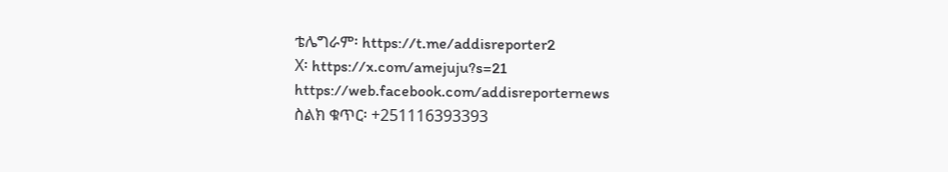ቴሌግራም፡ https://t.me/addisreporter2
X፡ https://x.com/amejuju?s=21
https://web.facebook.com/addisreporternews
ስልክ ቁጥር፡ +251116393393